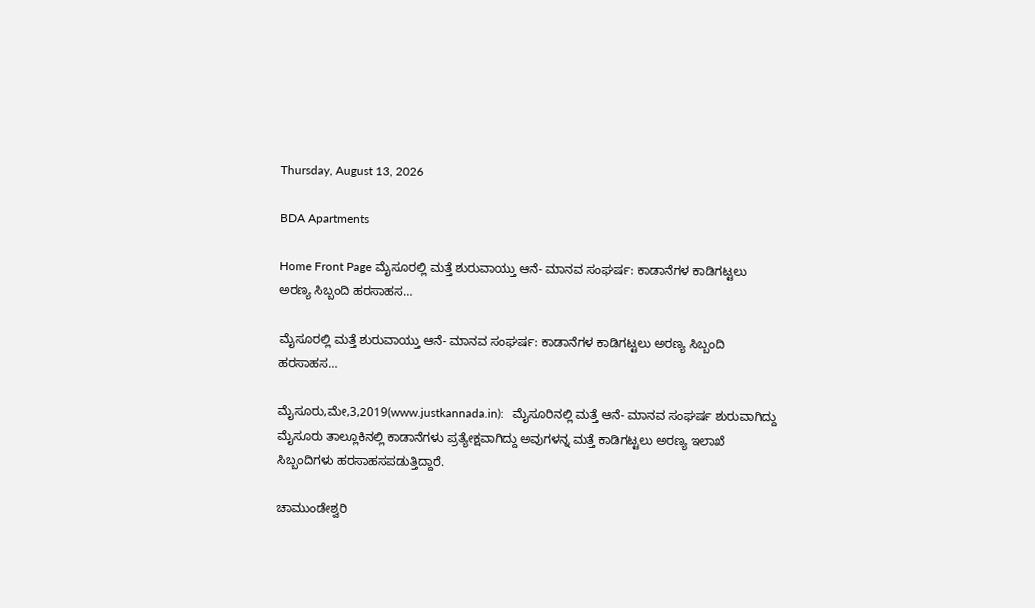Thursday, August 13, 2026

BDA Apartments

Home Front Page ಮೈಸೂರಲ್ಲಿ ಮತ್ತೆ ಶುರುವಾಯ್ತು ಆನೆ- ಮಾನವ ಸಂಘರ್ಷ: ಕಾಡಾನೆಗಳ ಕಾಡಿಗಟ್ಟಲು ಅರಣ್ಯ ಸಿಬ್ಬಂದಿ ಹರಸಾಹಸ…

ಮೈಸೂರಲ್ಲಿ ಮತ್ತೆ ಶುರುವಾಯ್ತು ಆನೆ- ಮಾನವ ಸಂಘರ್ಷ: ಕಾಡಾನೆಗಳ ಕಾಡಿಗಟ್ಟಲು ಅರಣ್ಯ ಸಿಬ್ಬಂದಿ ಹರಸಾಹಸ…

ಮೈಸೂರು,ಮೇ,3,2019(www.justkannada.in):   ಮೈಸೂರಿನಲ್ಲಿ ಮತ್ತೆ ಆನೆ- ಮಾನವ ಸಂಘರ್ಷ ಶುರುವಾಗಿದ್ದು ಮೈಸೂರು ತಾಲ್ಲೂಕಿನಲ್ಲಿ ಕಾಡಾನೆಗಳು ಪ್ರತ್ಯೇಕ್ಷವಾಗಿದ್ದು ಅವುಗಳನ್ನ ಮತ್ತೆ ಕಾಡಿಗಟ್ಟಲು ಅರಣ್ಯ ಇಲಾಖೆ ಸಿಬ್ಬಂದಿಗಳು ಹರಸಾಹಸಪಡುತ್ತಿದ್ದಾರೆ.

ಚಾಮುಂಡೇಶ್ವರಿ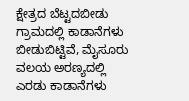ಕ್ಷೇತ್ರದ ಬೆಟ್ಟದಬೀಡು ಗ್ರಾಮದಲ್ಲಿ ಕಾಡಾನೆಗಳು ಬೀಡುಬಿಟ್ಟಿವೆ, ಮೈಸೂರು ವಲಯ ಅರಣ್ಯದಲ್ಲಿ ಎರಡು ಕಾಡಾನೆಗಳು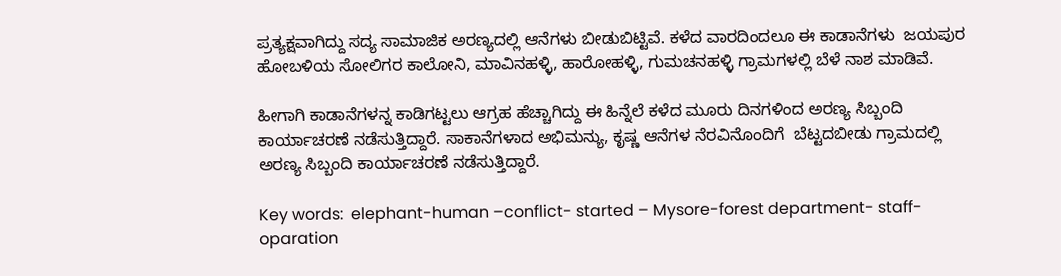ಪ್ರತ್ಯಕ್ಷವಾಗಿದ್ದು ಸದ್ಯ ಸಾಮಾಜಿಕ ಅರಣ್ಯದಲ್ಲಿ ಆನೆಗಳು ಬೀಡುಬಿಟ್ಟಿವೆ. ಕಳೆದ ವಾರದಿಂದಲೂ ಈ ಕಾಡಾನೆಗಳು  ಜಯಪುರ ಹೋಬಳಿಯ ಸೋಲಿಗರ ಕಾಲೋನಿ, ಮಾವಿನಹಳ್ಳಿ, ಹಾರೋಹಳ್ಳಿ, ಗುಮಚನಹಳ್ಳಿ ಗ್ರಾಮಗಳಲ್ಲಿ ಬೆಳೆ ನಾಶ ಮಾಡಿವೆ.

ಹೀಗಾಗಿ ಕಾಡಾನೆಗಳನ್ನ ಕಾಡಿಗಟ್ಟಲು ಆಗ್ರಹ ಹೆಚ್ಚಾಗಿದ್ದು ಈ ಹಿನ್ನೆಲೆ ಕಳೆದ ಮೂರು ದಿನಗಳಿಂದ ಅರಣ್ಯ ಸಿಬ್ಬಂದಿ ಕಾರ್ಯಾಚರಣೆ ನಡೆಸುತ್ತಿದ್ದಾರೆ. ಸಾಕಾನೆಗಳಾದ ಅಭಿಮನ್ಯು, ಕೃಷ್ಣ ಆನೆಗಳ ನೆರವಿನೊಂದಿಗೆ  ಬೆಟ್ಟದಬೀಡು ಗ್ರಾಮದಲ್ಲಿ ಅರಣ್ಯ ಸಿಬ್ಬಂದಿ ಕಾರ್ಯಾಚರಣೆ ನಡೆಸುತ್ತಿದ್ದಾರೆ.

Key words:  elephant-human –conflict- started – Mysore-forest department- staff- oparation